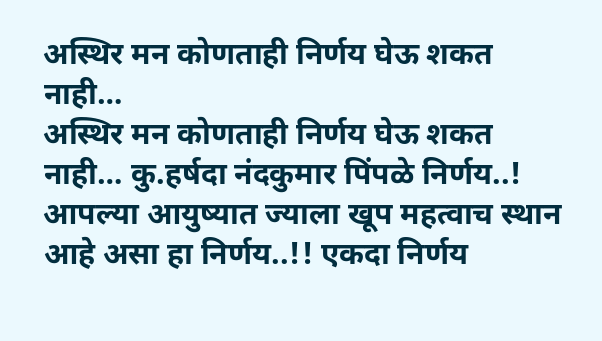अस्थिर मन कोणताही निर्णय घेऊ शकत नाही…
अस्थिर मन कोणताही निर्णय घेऊ शकत नाही… कु.हर्षदा नंदकुमार पिंपळे निर्णय..! आपल्या आयुष्यात ज्याला खूप महत्वाच स्थान आहे असा हा निर्णय..!! एकदा निर्णय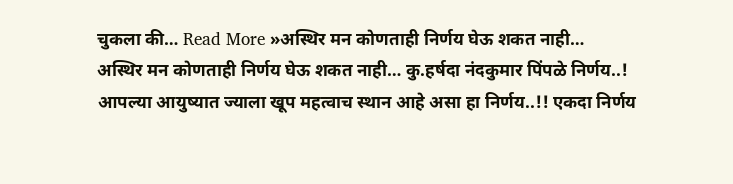चुकला की… Read More »अस्थिर मन कोणताही निर्णय घेऊ शकत नाही…
अस्थिर मन कोणताही निर्णय घेऊ शकत नाही… कु.हर्षदा नंदकुमार पिंपळे निर्णय..! आपल्या आयुष्यात ज्याला खूप महत्वाच स्थान आहे असा हा निर्णय..!! एकदा निर्णय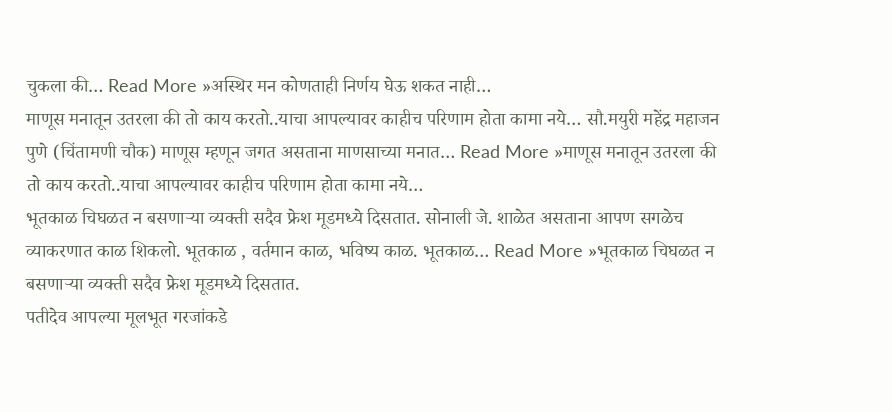चुकला की… Read More »अस्थिर मन कोणताही निर्णय घेऊ शकत नाही…
माणूस मनातून उतरला की तो काय करतो..याचा आपल्यावर काहीच परिणाम होता कामा नये… सौ.मयुरी महेंद्र महाजन पुणे (चिंतामणी चौक) माणूस म्हणून जगत असताना माणसाच्या मनात… Read More »माणूस मनातून उतरला की तो काय करतो..याचा आपल्यावर काहीच परिणाम होता कामा नये…
भूतकाळ चिघळत न बसणाऱ्या व्यक्ती सदैव फ्रेश मूडमध्ये दिसतात. सोनाली जे. शाळेत असताना आपण सगळेच व्याकरणात काळ शिकलो. भूतकाळ , वर्तमान काळ, भविष्य काळ. भूतकाळ… Read More »भूतकाळ चिघळत न बसणाऱ्या व्यक्ती सदैव फ्रेश मूडमध्ये दिसतात.
पतीदेव आपल्या मूलभूत गरजांकडे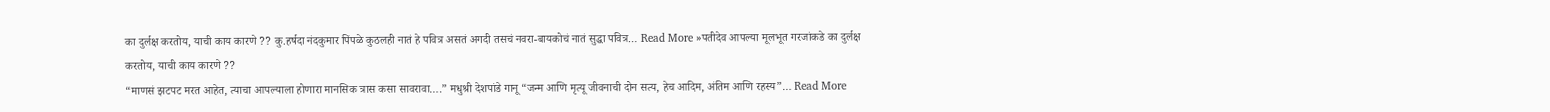का दुर्लक्ष करतोय, याची काय कारणे ?? कु.हर्षदा नंदकुमार पिंपळे कुठलही नातं हे पवित्र असतं अगदी तसचं नवरा-बायकोचं नातं सुद्धा पवित्र… Read More »पतीदेव आपल्या मूलभूत गरजांकडे का दुर्लक्ष करतोय, याची काय कारणे ??
“माणसं झटपट मरत आहेत, त्याचा आपल्याला होणारा मानसिक त्रास कसा सावरावा….” मधुश्री देशपांडे गानू “जन्म आणि मृत्यू जीवनाची दोन सत्य, हेच आदिम, अंतिम आणि रहस्य”… Read More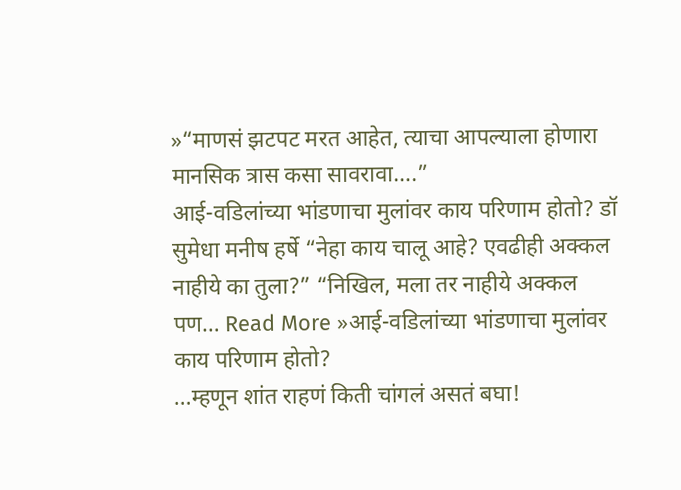»“माणसं झटपट मरत आहेत, त्याचा आपल्याला होणारा मानसिक त्रास कसा सावरावा….”
आई-वडिलांच्या भांडणाचा मुलांवर काय परिणाम होतो? डॉ सुमेधा मनीष हर्षे “नेहा काय चालू आहे? एवढीही अक्कल नाहीये का तुला?” “निखिल, मला तर नाहीये अक्कल पण… Read More »आई-वडिलांच्या भांडणाचा मुलांवर काय परिणाम होतो?
…म्हणून शांत राहणं किती चांगलं असतं बघा!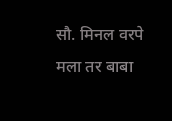सौ. मिनल वरपे मला तर बाबा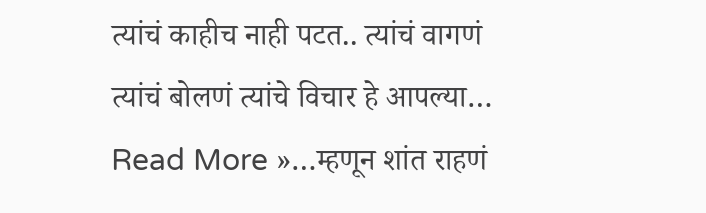त्यांचं काहीच नाही पटत.. त्यांचं वागणं त्यांचं बोलणं त्यांचे विचार हे आपल्या… Read More »…म्हणून शांत राहणं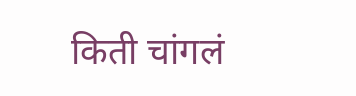किती चांगलं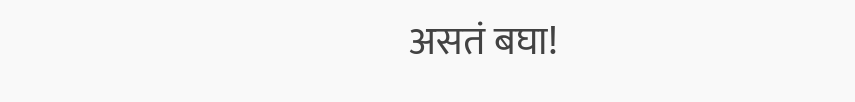असतं बघा!